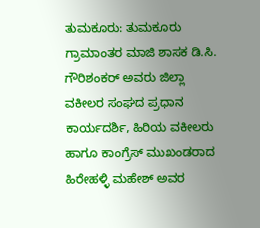ತುಮಕೂರು: ತುಮಕೂರು ಗ್ರಾಮಾಂತರ ಮಾಜಿ ಶಾಸಕ ಡಿ.ಸಿ. ಗೌರಿಶಂಕರ್ ಅವರು ಜಿಲ್ಲಾ ವಕೀಲರ ಸಂಘದ ಪ್ರಧಾನ ಕಾರ್ಯದರ್ಶಿ, ಹಿರಿಯ ವಕೀಲರು ಹಾಗೂ ಕಾಂಗ್ರೆಸ್ ಮುಖಂಡರಾದ ಹಿರೇಹಳ್ಳಿ ಮಹೇಶ್ ಅವರ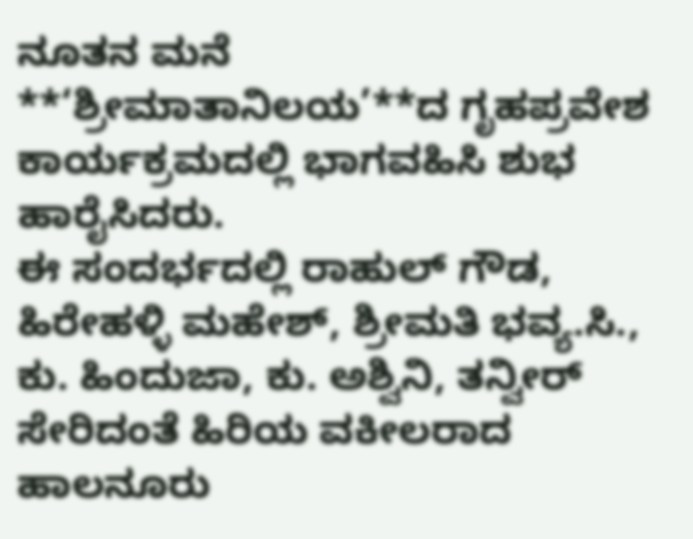ನೂತನ ಮನೆ **‘ಶ್ರೀಮಾತಾನಿಲಯ’**ದ ಗೃಹಪ್ರವೇಶ ಕಾರ್ಯಕ್ರಮದಲ್ಲಿ ಭಾಗವಹಿಸಿ ಶುಭ ಹಾರೈಸಿದರು.
ಈ ಸಂದರ್ಭದಲ್ಲಿ ರಾಹುಲ್ ಗೌಡ, ಹಿರೇಹಳ್ಳಿ ಮಹೇಶ್, ಶ್ರೀಮತಿ ಭವ್ಯ.ಸಿ., ಕು. ಹಿಂದುಜಾ, ಕು. ಅಶ್ವಿನಿ, ತನ್ವೀರ್ ಸೇರಿದಂತೆ ಹಿರಿಯ ವಕೀಲರಾದ ಹಾಲನೂರು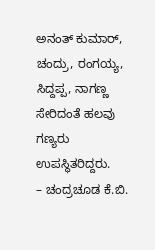ಅನಂತ್ ಕುಮಾರ್, ಚಂದ್ರು, ರಂಗಯ್ಯ, ಸಿದ್ದಪ್ಪ, ನಾಗಣ್ಣ ಸೇರಿದಂತೆ ಹಲವು ಗಣ್ಯರು ಉಪಸ್ಥಿತರಿದ್ದರು.
– ಚಂದ್ರಚೂಡ ಕೆ.ಬಿ.